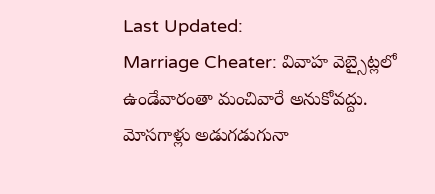Last Updated:
Marriage Cheater: వివాహ వెబ్సైట్లలో ఉండేవారంతా మంచివారే అనుకోవద్దు. మోసగాళ్లు అడుగడుగునా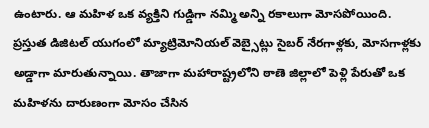ఉంటారు. ఆ మహిళ ఒక వ్యక్తిని గుడ్డిగా నమ్మి అన్ని రకాలుగా మోసపోయింది.
ప్రస్తుత డిజిటల్ యుగంలో మ్యాట్రిమోనియల్ వెబ్సైట్లు సైబర్ నేరగాళ్లకు, మోసగాళ్లకు అడ్డాగా మారుతున్నాయి. తాజాగా మహారాష్ట్రలోని ఠాణె జిల్లాలో పెళ్లి పేరుతో ఒక మహిళను దారుణంగా మోసం చేసిన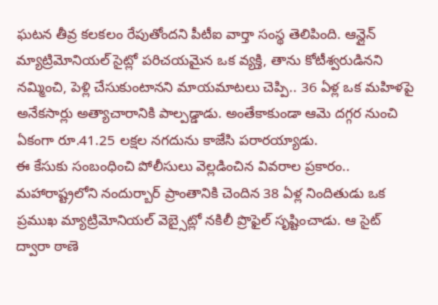ఘటన తీవ్ర కలకలం రేపుతోందని పీటీఐ వార్తా సంస్థ తెలిపింది. ఆన్లైన్ మ్యాట్రిమోనియల్ సైట్లో పరిచయమైన ఒక వ్యక్తి, తాను కోటీశ్వరుడినని నమ్మించి, పెళ్లి చేసుకుంటానని మాయమాటలు చెప్పి.. 36 ఏళ్ల ఒక మహిళపై అనేకసార్లు అత్యాచారానికి పాల్పడ్డాడు. అంతేకాకుండా ఆమె దగ్గర నుంచి ఏకంగా రూ.41.25 లక్షల నగదును కాజేసి పరారయ్యాడు.
ఈ కేసుకు సంబంధించి పోలీసులు వెల్లడించిన వివరాల ప్రకారం.. మహారాష్ట్రలోని నందుర్బార్ ప్రాంతానికి చెందిన 38 ఏళ్ల నిందితుడు ఒక ప్రముఖ మ్యాట్రిమోనియల్ వెబ్సైట్లో నకిలీ ప్రొఫైల్ సృష్టించాడు. ఆ సైట్ ద్వారా ఠాణె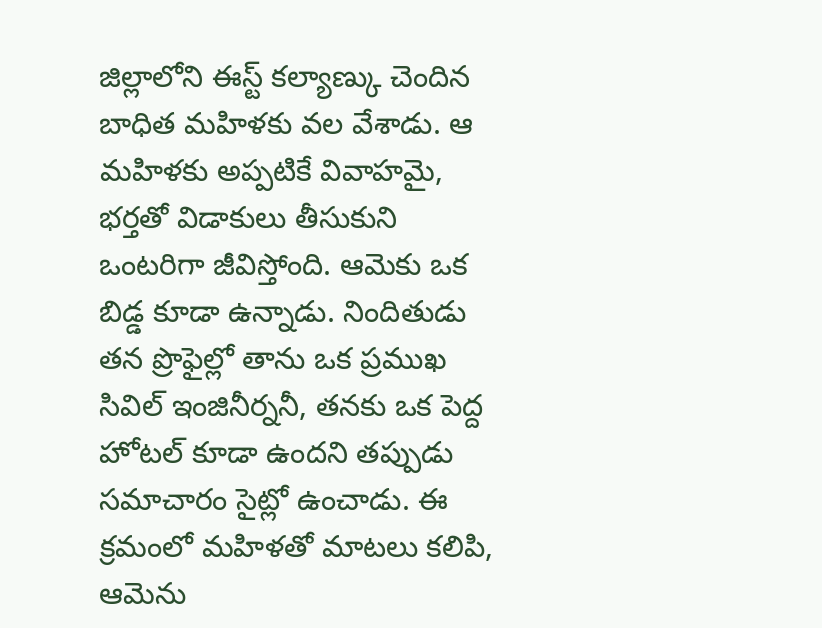జిల్లాలోని ఈస్ట్ కల్యాణ్కు చెందిన బాధిత మహిళకు వల వేశాడు. ఆ మహిళకు అప్పటికే వివాహమై, భర్తతో విడాకులు తీసుకుని ఒంటరిగా జీవిస్తోంది. ఆమెకు ఒక బిడ్డ కూడా ఉన్నాడు. నిందితుడు తన ప్రొఫైల్లో తాను ఒక ప్రముఖ సివిల్ ఇంజినీర్ననీ, తనకు ఒక పెద్ద హోటల్ కూడా ఉందని తప్పుడు సమాచారం సైట్లో ఉంచాడు. ఈ క్రమంలో మహిళతో మాటలు కలిపి, ఆమెను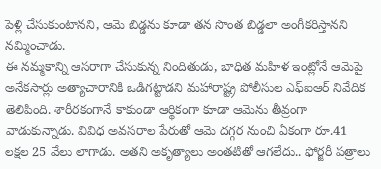పెళ్లి చేసుకుంటానని, ఆమె బిడ్డను కూడా తన సొంత బిడ్డలా అంగీకరిస్తానని నమ్మించాడు.
ఈ నమ్మకాన్ని ఆసరాగా చేసుకున్న నిందితుడు, బాధిత మహిళ ఇంట్లోనే ఆమెపై అనేకసార్లు అత్యాచారానికి ఒడిగట్టాడని మహారాష్ట్ర పోలీసుల ఎఫ్ఐఆర్ నివేదిక తెలిపింది. శారీరకంగానే కాకుండా ఆర్థికంగా కూడా ఆమెను తీవ్రంగా వాడుకున్నాడు. వివిధ అవసరాల పేరుతో ఆమె దగ్గర నుంచి ఏకంగా రూ.41 లక్షల 25 వేలు లాగాడు. అతని అకృత్యాలు అంతటితో ఆగలేదు.. ఫోర్జరీ పత్రాలు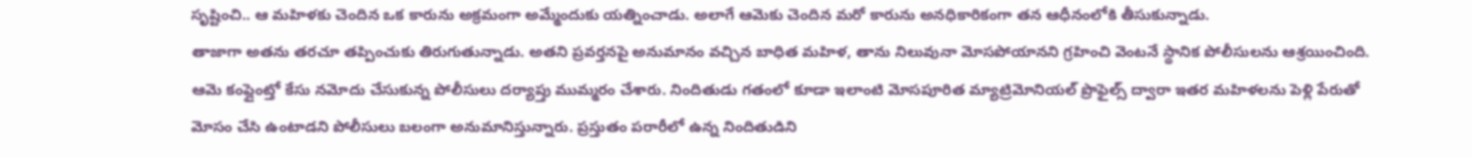సృష్టించి.. ఆ మహిళకు చెందిన ఒక కారును అక్రమంగా అమ్మేందుకు యత్నించాడు. అలాగే ఆమెకు చెందిన మరో కారును అనధికారికంగా తన ఆధీనంలోకి తీసుకున్నాడు.
తాజాగా అతను తరచూ తప్పించుకు తిరుగుతున్నాడు. అతని ప్రవర్తనపై అనుమానం వచ్చిన బాధిత మహిళ, తాను నిలువునా మోసపోయానని గ్రహించి వెంటనే స్థానిక పోలీసులను ఆశ్రయించింది. ఆమె కంప్లైంట్తో కేసు నమోదు చేసుకున్న పోలీసులు దర్యాప్తు ముమ్మరం చేశారు. నిందితుడు గతంలో కూడా ఇలాంటి మోసపూరిత మ్యాట్రిమోనియల్ ప్రొఫైల్స్ ద్వారా ఇతర మహిళలను పెళ్లి పేరుతో మోసం చేసి ఉంటాడని పోలీసులు బలంగా అనుమానిస్తున్నారు. ప్రస్తుతం పరారీలో ఉన్న నిందితుడిని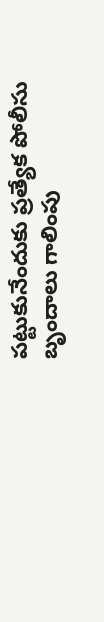పట్టుకునేందుకు ప్రత్యేక పోలీసు బృందాలు గాలింపు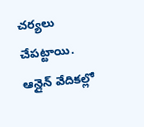చర్యలు చేపట్టాయి. ఆన్లైన్ వేదికల్లో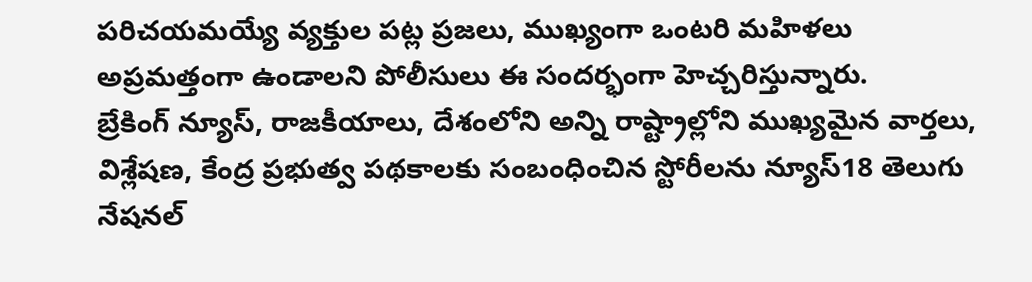పరిచయమయ్యే వ్యక్తుల పట్ల ప్రజలు, ముఖ్యంగా ఒంటరి మహిళలు అప్రమత్తంగా ఉండాలని పోలీసులు ఈ సందర్భంగా హెచ్చరిస్తున్నారు.
బ్రేకింగ్ న్యూస్, రాజకీయాలు, దేశంలోని అన్ని రాష్ట్రాల్లోని ముఖ్యమైన వార్తలు, విశ్లేషణ, కేంద్ర ప్రభుత్వ పథకాలకు సంబంధించిన స్టోరీలను న్యూస్18 తెలుగు నేషనల్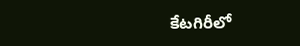కేటగిరీలో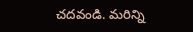చదవండి. మరిన్ని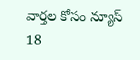వార్తల కోసం న్యూస్ 18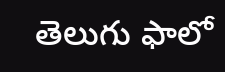తెలుగు ఫాలో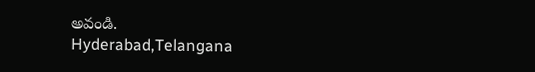అవండి.
Hyderabad,Telangana